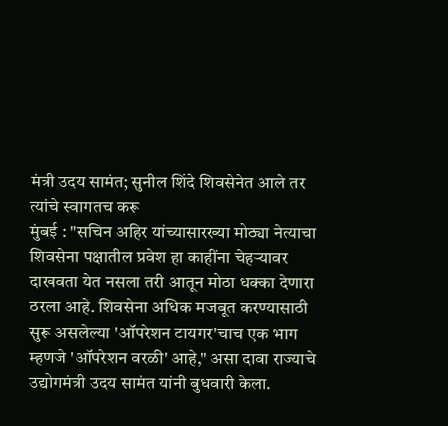मंत्री उदय सामंत; सुनील शिंदे शिवसेनेत आले तर त्यांचे स्वागतच करू
मुंबई : "सचिन अहिर यांच्यासारख्या मोठ्या नेत्याचा शिवसेना पक्षातील प्रवेश हा काहींना चेहऱ्यावर दाखवता येत नसला तरी आतून मोठा धक्का देणारा ठरला आहे. शिवसेना अधिक मजबूत करण्यासाठी सुरू असलेल्या 'ऑपरेशन टायगर'चाच एक भाग म्हणजे 'ऑपरेशन वरळी' आहे," असा दावा राज्याचे उद्योगमंत्री उदय सामंत यांनी बुधवारी केला.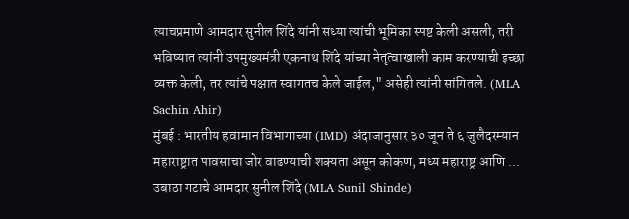त्याचप्रमाणे आमदार सुनील शिंदे यांनी सध्या त्यांची भूमिका स्पष्ट केली असली, तरी भविष्यात त्यांनी उपमुख्यमंत्री एकनाथ शिंदे यांच्या नेतृत्वाखाली काम करण्याची इच्छा व्यक्त केली, तर त्यांचे पक्षात स्वागतच केले जाईल," असेही त्यांनी सांगितले. (MLA Sachin Ahir)
मुंबई : भारतीय हवामान विभागाच्या (IMD) अंदाजानुसार ३० जून ते ६ जुलैदरम्यान महाराष्ट्रात पावसाचा जोर वाढण्याची शक्यता असून कोकण, मध्य महाराष्ट्र आणि ...
उबाठा गटाचे आमदार सुनील शिंदे (MLA Sunil Shinde)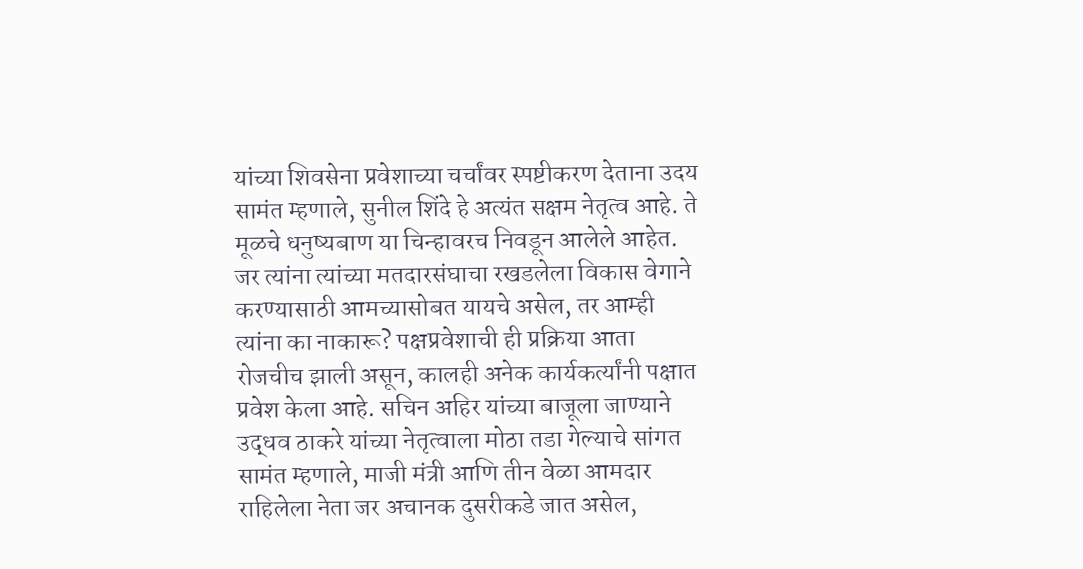यांच्या शिवसेना प्रवेशाच्या चर्चांवर स्पष्टीकरण देताना उदय सामंत म्हणाले, सुनील शिंदे हे अत्यंत सक्षम नेतृत्व आहे. ते मूळचे धनुष्यबाण या चिन्हावरच निवडून आलेले आहेत. जर त्यांना त्यांच्या मतदारसंघाचा रखडलेला विकास वेगाने करण्यासाठी आमच्यासोबत यायचे असेल, तर आम्ही त्यांना का नाकारू? पक्षप्रवेशाची ही प्रक्रिया आता रोजचीच झाली असून, कालही अनेक कार्यकर्त्यांनी पक्षात प्रवेश केला आहे. सचिन अहिर यांच्या बाजूला जाण्याने उद्धव ठाकरे यांच्या नेतृत्वाला मोठा तडा गेल्याचे सांगत सामंत म्हणाले, माजी मंत्री आणि तीन वेळा आमदार राहिलेला नेता जर अचानक दुसरीकडे जात असेल,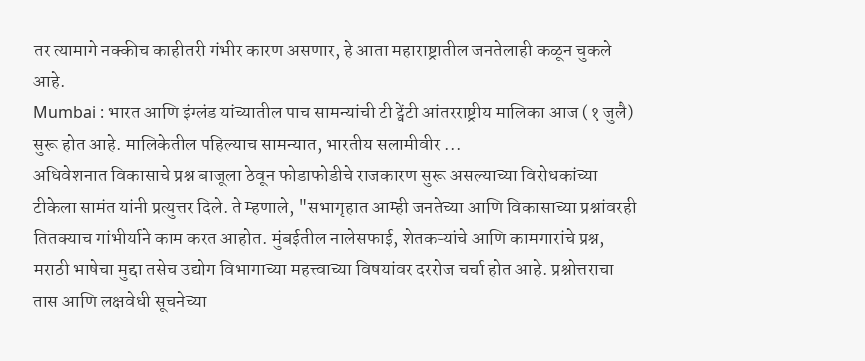तर त्यामागे नक्कीच काहीतरी गंभीर कारण असणार, हे आता महाराष्ट्रातील जनतेलाही कळून चुकले आहे.
Mumbai : भारत आणि इंग्लंड यांच्यातील पाच सामन्यांची टी ट्वेंटी आंतरराष्ट्रीय मालिका आज (१ जुलै) सुरू होत आहे. मालिकेतील पहिल्याच सामन्यात, भारतीय सलामीवीर ...
अधिवेशनात विकासाचे प्रश्न बाजूला ठेवून फोडाफोडीचे राजकारण सुरू असल्याच्या विरोधकांच्या टीकेला सामंत यांनी प्रत्युत्तर दिले. ते म्हणाले, "सभागृहात आम्ही जनतेच्या आणि विकासाच्या प्रश्नांवरही तितक्याच गांभीर्याने काम करत आहोत. मुंबईतील नालेसफाई, शेतकऱ्यांचे आणि कामगारांचे प्रश्न, मराठी भाषेचा मुद्दा तसेच उद्योग विभागाच्या महत्त्वाच्या विषयांवर दररोज चर्चा होत आहे. प्रश्नोत्तराचा तास आणि लक्षवेधी सूचनेच्या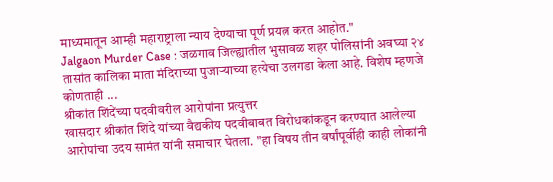माध्यमातून आम्ही महाराष्ट्राला न्याय देण्याचा पूर्ण प्रयत्न करत आहोत."
Jalgaon Murder Case : जळगाव जिल्ह्यातील भुसावळ शहर पोलिसांनी अवघ्या २४ तासांत कालिका माता मंदिराच्या पुजाऱ्याच्या हत्येचा उलगडा केला आहे. विशेष म्हणजे कोणताही ...
श्रीकांत शिंदेंच्या पदवीवरील आरोपांना प्रत्युत्तर
खासदार श्रीकांत शिंदे यांच्या वैद्यकीय पदवीबाबत विरोधकांकडून करण्यात आलेल्या आरोपांचा उदय सामंत यांनी समाचार घेतला. "हा विषय तीन वर्षांपूर्वीही काही लोकांनी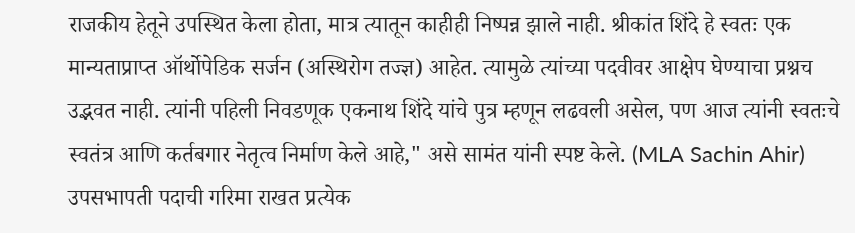राजकीय हेतूने उपस्थित केला होता, मात्र त्यातून काहीही निष्पन्न झाले नाही. श्रीकांत शिंदे हे स्वतः एक मान्यताप्राप्त ऑर्थोपेडिक सर्जन (अस्थिरोग तज्ज्ञ) आहेत. त्यामुळे त्यांच्या पदवीवर आक्षेप घेण्याचा प्रश्नच उद्भवत नाही. त्यांनी पहिली निवडणूक एकनाथ शिंदे यांचे पुत्र म्हणून लढवली असेल, पण आज त्यांनी स्वतःचे स्वतंत्र आणि कर्तबगार नेतृत्व निर्माण केले आहे," असे सामंत यांनी स्पष्ट केले. (MLA Sachin Ahir)
उपसभापती पदाची गरिमा राखत प्रत्येक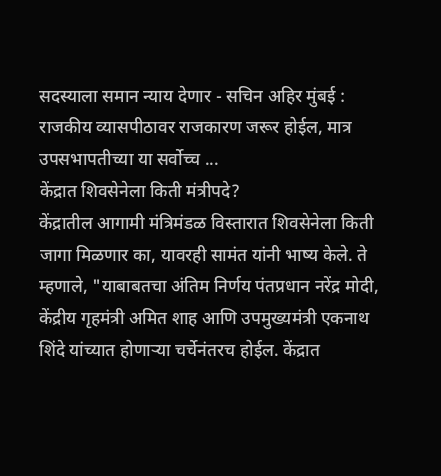सदस्याला समान न्याय देणार - सचिन अहिर मुंबई : राजकीय व्यासपीठावर राजकारण जरूर होईल, मात्र उपसभापतीच्या या सर्वोच्च ...
केंद्रात शिवसेनेला किती मंत्रीपदे?
केंद्रातील आगामी मंत्रिमंडळ विस्तारात शिवसेनेला किती जागा मिळणार का, यावरही सामंत यांनी भाष्य केले. ते म्हणाले, "याबाबतचा अंतिम निर्णय पंतप्रधान नरेंद्र मोदी, केंद्रीय गृहमंत्री अमित शाह आणि उपमुख्यमंत्री एकनाथ शिंदे यांच्यात होणाऱ्या चर्चेनंतरच होईल. केंद्रात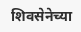शिवसेनेच्या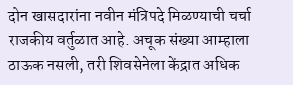दोन खासदारांना नवीन मंत्रिपदे मिळण्याची चर्चा राजकीय वर्तुळात आहे. अचूक संख्या आम्हाला ठाऊक नसली, तरी शिवसेनेला केंद्रात अधिक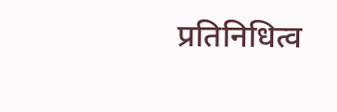प्रतिनिधित्व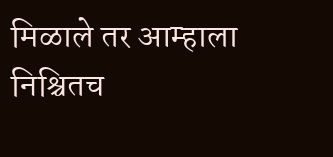मिळाले तर आम्हाला निश्चितच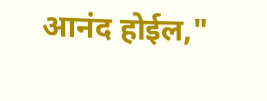आनंद होईल,"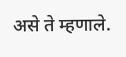असे ते म्हणाले.